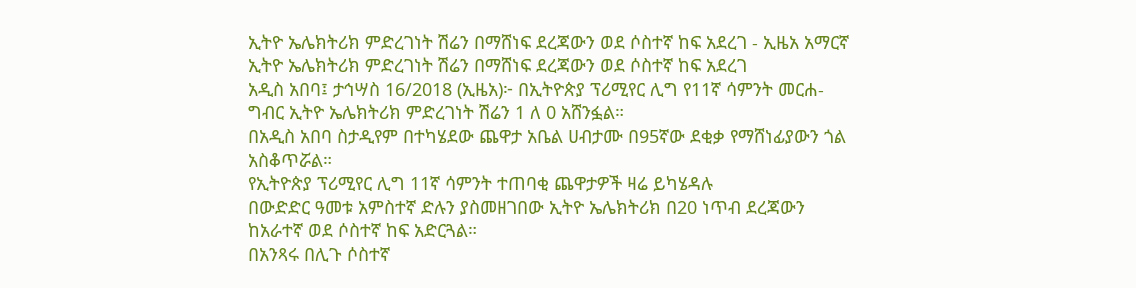ኢትዮ ኤሌክትሪክ ምድረገነት ሽሬን በማሸነፍ ደረጃውን ወደ ሶስተኛ ከፍ አደረገ - ኢዜአ አማርኛ
ኢትዮ ኤሌክትሪክ ምድረገነት ሽሬን በማሸነፍ ደረጃውን ወደ ሶስተኛ ከፍ አደረገ
አዲስ አበባ፤ ታኅሣስ 16/2018 (ኢዜአ)፦ በኢትዮጵያ ፕሪሚየር ሊግ የ11ኛ ሳምንት መርሐ-ግብር ኢትዮ ኤሌክትሪክ ምድረገነት ሽሬን 1 ለ 0 አሸንፏል።
በአዲስ አበባ ስታዲየም በተካሄደው ጨዋታ አቤል ሀብታሙ በ95ኛው ደቂቃ የማሸነፊያውን ጎል አስቆጥሯል።
የኢትዮጵያ ፕሪሚየር ሊግ 11ኛ ሳምንት ተጠባቂ ጨዋታዎች ዛሬ ይካሄዳሉ
በውድድር ዓመቱ አምስተኛ ድሉን ያስመዘገበው ኢትዮ ኤሌክትሪክ በ20 ነጥብ ደረጃውን ከአራተኛ ወደ ሶስተኛ ከፍ አድርጓል።
በአንጻሩ በሊጉ ሶስተኛ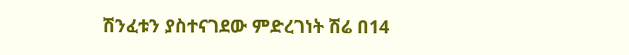ሽንፈቱን ያስተናገደው ምድረገነት ሽሬ በ14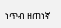ነጥብ ዘጠነኛ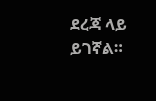ደረጃ ላይ ይገኛል።